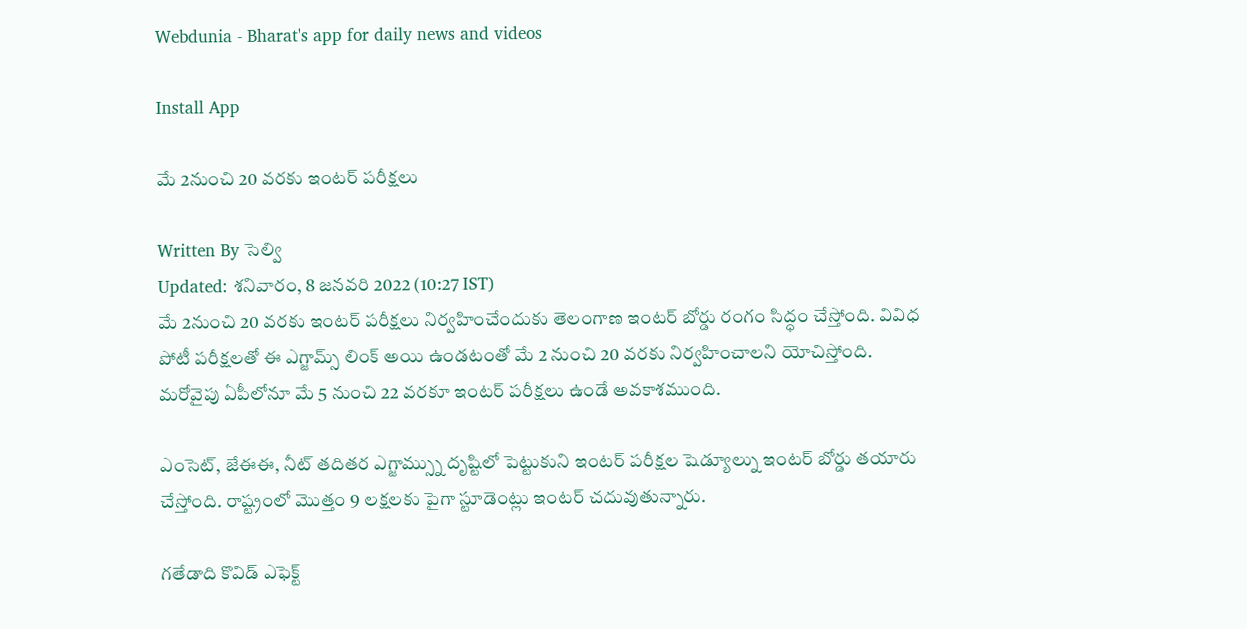Webdunia - Bharat's app for daily news and videos

Install App

మే 2నుంచి 20 వరకు ఇంటర్ పరీక్షలు

Written By సెల్వి
Updated: శనివారం, 8 జనవరి 2022 (10:27 IST)
మే 2నుంచి 20 వరకు ఇంటర్ పరీక్షలు నిర్వహించేందుకు తెలంగాణ ఇంటర్ బోర్డు రంగం సిద్ధం చేస్తోంది. వివిధ పోటీ పరీక్షలతో ఈ ఎగ్జామ్స్ లింక్ అయి ఉండటంతో మే 2 నుంచి 20 వరకు నిర్వహించాలని యోచిస్తోంది. మరోవైపు ఏపీలోనూ మే 5 నుంచి 22 వరకూ ఇంటర్ పరీక్షలు ఉండే అవకాశముంది.

ఎంసెట్, జేఈఈ, నీట్ తదితర ఎగ్జామ్స్ను దృష్టిలో పెట్టుకుని ఇంటర్ పరీక్షల షెడ్యూల్ను ఇంటర్ బోర్డు తయారు చేస్తోంది. రాష్ట్రంలో మొత్తం 9 లక్షలకు పైగా స్టూడెంట్లు ఇంటర్ చదువుతున్నారు.

గతేడాది కొవిడ్ ఎఫెక్ట్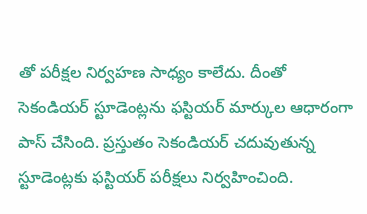తో పరీక్షల నిర్వహణ సాధ్యం కాలేదు. దీంతో సెకండియర్ స్టూడెంట్లను ఫస్టియర్ మార్కుల ఆధారంగా పాస్ చేసింది. ప్రస్తుతం సెకండియర్ చదువుతున్న స్టూడెంట్లకు ఫస్టియర్ పరీక్షలు నిర్వహించింది.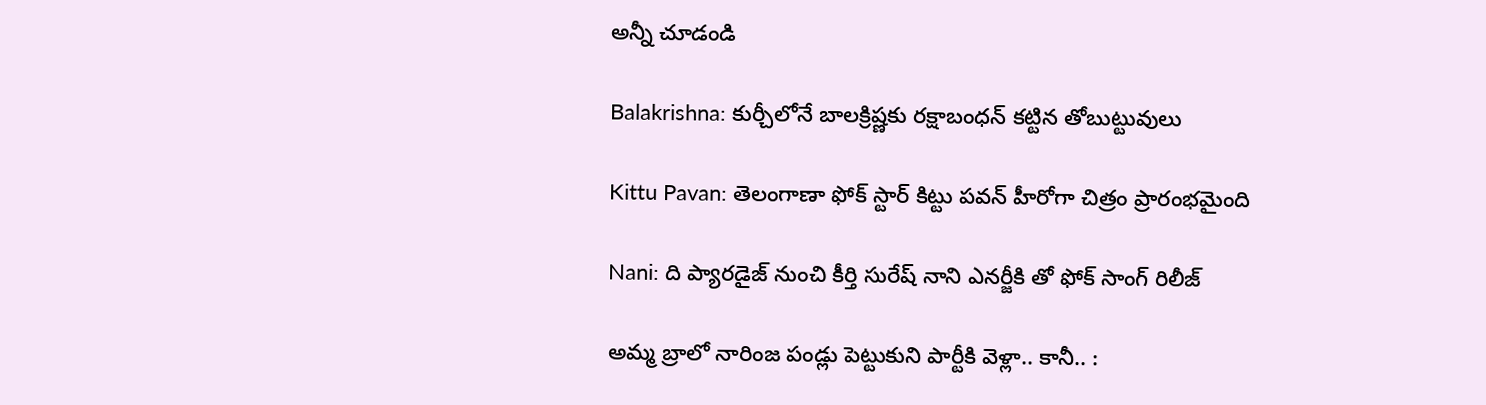అన్నీ చూడండి

Balakrishna: కుర్చీలోనే బాలక్రిష్ణకు రక్షాబంధన్ కట్టిన తోబుట్టువులు

Kittu Pavan: తెలంగాణా ఫోక్‌ స్టార్‌ కిట్టు పవన్‌ హీరోగా చిత్రం ప్రారంభమైంది

Nani: ది ప్యారడైజ్ నుంచి కీర్తి సురేష్ నాని ఎనర్జీకి తో ఫోక్ సాంగ్ రిలీజ్

అమ్మ బ్రాలో నారింజ పండ్లు పెట్టుకుని పార్టీకి వెళ్లా.. కానీ.. :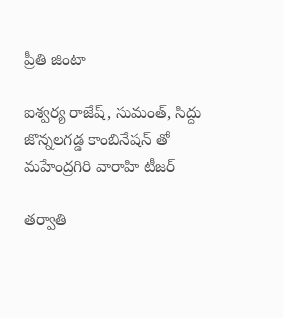ప్రీతి జింటా

ఐశ్వర్య రాజేష్, సుమంత్, సిద్దు జొన్నలగడ్డ కాంబినేషన్ తో మహేంద్రగిరి వారాహి టీజర్

తర్వాతి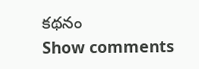కథనం
Show comments